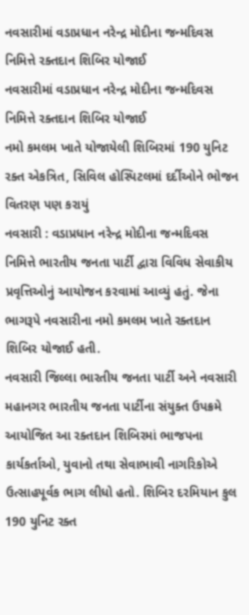નવસારીમાં વડાપ્રધાન નરેન્દ્ર મોદીના જન્મદિવસ નિમિત્તે રક્તદાન શિબિર યોજાઈ
નવસારીમાં વડાપ્રધાન નરેન્દ્ર મોદીના જન્મદિવસ નિમિત્તે રક્તદાન શિબિર યોજાઈ
નમો કમલમ ખાતે યોજાયેલી શિબિરમાં 190 યુનિટ રક્ત એકત્રિત, સિવિલ હોસ્પિટલમાં દર્દીઓને ભોજન વિતરણ પણ કરાયું
નવસારી : વડાપ્રધાન નરેન્દ્ર મોદીના જન્મદિવસ નિમિત્તે ભારતીય જનતા પાર્ટી દ્વારા વિવિધ સેવાકીય પ્રવૃત્તિઓનું આયોજન કરવામાં આવ્યું હતું. જેના ભાગરૂપે નવસારીના નમો કમલમ ખાતે રક્તદાન શિબિર યોજાઈ હતી.
નવસારી જિલ્લા ભારતીય જનતા પાર્ટી અને નવસારી મહાનગર ભારતીય જનતા પાર્ટીના સંયુક્ત ઉપક્રમે આયોજિત આ રક્તદાન શિબિરમાં ભાજપના કાર્યકર્તાઓ, યુવાનો તથા સેવાભાવી નાગરિકોએ ઉત્સાહપૂર્વક ભાગ લીધો હતો. શિબિર દરમિયાન કુલ 190 યુનિટ રક્ત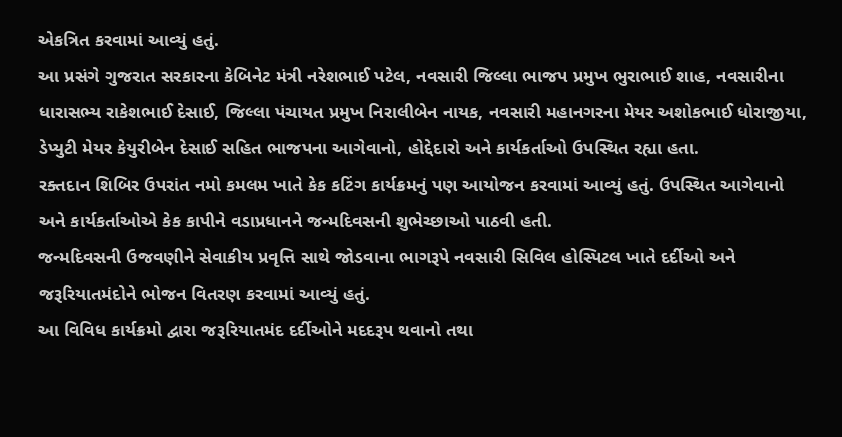એકત્રિત કરવામાં આવ્યું હતું.
આ પ્રસંગે ગુજરાત સરકારના કેબિનેટ મંત્રી નરેશભાઈ પટેલ, નવસારી જિલ્લા ભાજપ પ્રમુખ ભુરાભાઈ શાહ, નવસારીના ધારાસભ્ય રાકેશભાઈ દેસાઈ, જિલ્લા પંચાયત પ્રમુખ નિરાલીબેન નાયક, નવસારી મહાનગરના મેયર અશોકભાઈ ધોરાજીયા, ડેપ્યુટી મેયર કેયુરીબેન દેસાઈ સહિત ભાજપના આગેવાનો, હોદ્દેદારો અને કાર્યકર્તાઓ ઉપસ્થિત રહ્યા હતા.
રક્તદાન શિબિર ઉપરાંત નમો કમલમ ખાતે કેક કટિંગ કાર્યક્રમનું પણ આયોજન કરવામાં આવ્યું હતું. ઉપસ્થિત આગેવાનો અને કાર્યકર્તાઓએ કેક કાપીને વડાપ્રધાનને જન્મદિવસની શુભેચ્છાઓ પાઠવી હતી.
જન્મદિવસની ઉજવણીને સેવાકીય પ્રવૃત્તિ સાથે જોડવાના ભાગરૂપે નવસારી સિવિલ હોસ્પિટલ ખાતે દર્દીઓ અને જરૂરિયાતમંદોને ભોજન વિતરણ કરવામાં આવ્યું હતું.
આ વિવિધ કાર્યક્રમો દ્વારા જરૂરિયાતમંદ દર્દીઓને મદદરૂપ થવાનો તથા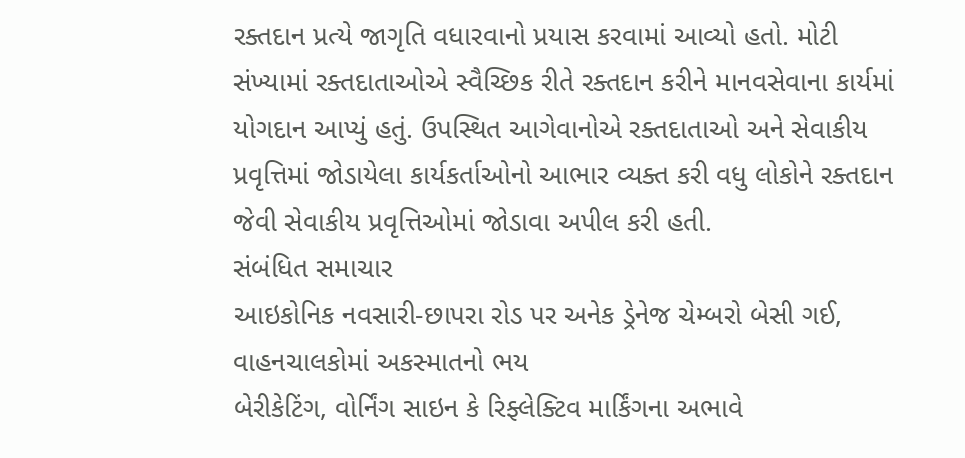રક્તદાન પ્રત્યે જાગૃતિ વધારવાનો પ્રયાસ કરવામાં આવ્યો હતો. મોટી સંખ્યામાં રક્તદાતાઓએ સ્વૈચ્છિક રીતે રક્તદાન કરીને માનવસેવાના કાર્યમાં યોગદાન આપ્યું હતું. ઉપસ્થિત આગેવાનોએ રક્તદાતાઓ અને સેવાકીય પ્રવૃત્તિમાં જોડાયેલા કાર્યકર્તાઓનો આભાર વ્યક્ત કરી વધુ લોકોને રક્તદાન જેવી સેવાકીય પ્રવૃત્તિઓમાં જોડાવા અપીલ કરી હતી.
સંબંધિત સમાચાર
આઇકોનિક નવસારી-છાપરા રોડ પર અનેક ડ્રેનેજ ચેમ્બરો બેસી ગઈ, વાહનચાલકોમાં અકસ્માતનો ભય
બેરીકેટિંગ, વોર્નિંગ સાઇન કે રિફ્લેક્ટિવ માર્કિંગના અભાવે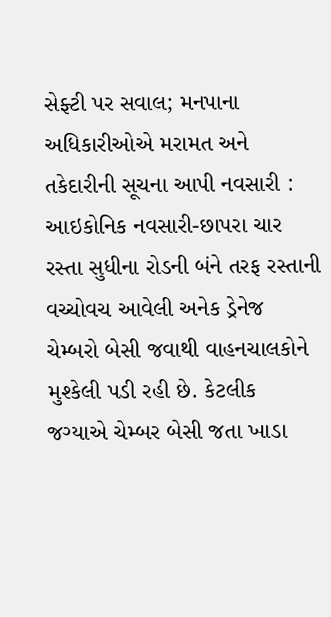સેફ્ટી પર સવાલ; મનપાના અધિકારીઓએ મરામત અને તકેદારીની સૂચના આપી નવસારી : આઇકોનિક નવસારી-છાપરા ચાર રસ્તા સુધીના રોડની બંને તરફ રસ્તાની વચ્ચોવચ આવેલી અનેક ડ્રેનેજ ચેમ્બરો બેસી જવાથી વાહનચાલકોને મુશ્કેલી પડી રહી છે. કેટલીક જગ્યાએ ચેમ્બર બેસી જતા ખાડા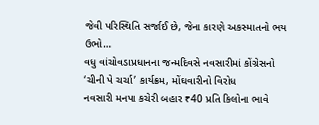જેવી પરિસ્થિતિ સર્જાઈ છે, જેના કારણે અકસ્માતનો ભય ઉભો…
વધુ વાંચોવડાપ્રધાનના જન્મદિવસે નવસારીમાં કોંગ્રેસનો ‘ચીની પે ચર્ચા’ કાર્યક્રમ, મોંઘવારીનો વિરોધ
નવસારી મનપા કચેરી બહાર ₹40 પ્રતિ કિલોના ભાવે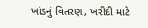ખાંડનું વિતરણ, ખરીદી માટે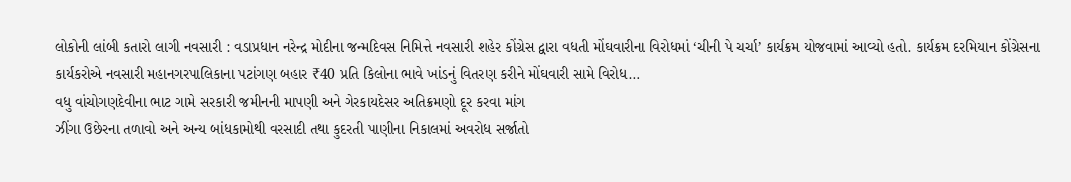લોકોની લાંબી કતારો લાગી નવસારી : વડાપ્રધાન નરેન્દ્ર મોદીના જન્મદિવસ નિમિત્તે નવસારી શહેર કોંગ્રેસ દ્વારા વધતી મોંઘવારીના વિરોધમાં ‘ચીની પે ચર્ચા’ કાર્યક્રમ યોજવામાં આવ્યો હતો. કાર્યક્રમ દરમિયાન કોંગ્રેસના કાર્યકરોએ નવસારી મહાનગરપાલિકાના પટાંગણ બહાર ₹40 પ્રતિ કિલોના ભાવે ખાંડનું વિતરણ કરીને મોંઘવારી સામે વિરોધ…
વધુ વાંચોગણદેવીના ભાટ ગામે સરકારી જમીનની માપણી અને ગેરકાયદેસર અતિક્રમણો દૂર કરવા માંગ
ઝીંગા ઉછેરના તળાવો અને અન્ય બાંધકામોથી વરસાદી તથા કુદરતી પાણીના નિકાલમાં અવરોધ સર્જાતો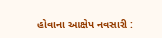હોવાના આક્ષેપ નવસારી :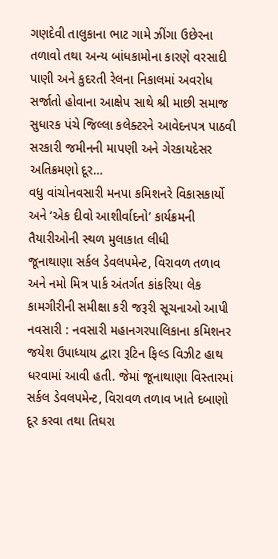ગણદેવી તાલુકાના ભાટ ગામે ઝીંગા ઉછેરના તળાવો તથા અન્ય બાંધકામોના કારણે વરસાદી પાણી અને કુદરતી રેલના નિકાલમાં અવરોધ સર્જાતો હોવાના આક્ષેપ સાથે શ્રી માછી સમાજ સુધારક પંચે જિલ્લા કલેક્ટરને આવેદનપત્ર પાઠવી સરકારી જમીનની માપણી અને ગેરકાયદેસર અતિક્રમણો દૂર…
વધુ વાંચોનવસારી મનપા કમિશનરે વિકાસકાર્યો અને ‘એક દીવો આશીર્વાદનો’ કાર્યક્રમની તૈયારીઓની સ્થળ મુલાકાત લીધી
જૂનાથાણા સર્કલ ડેવલપમેન્ટ, વિરાવળ તળાવ અને નમો મિત્ર પાર્ક અંતર્ગત કાંકરિયા લેક કામગીરીની સમીક્ષા કરી જરૂરી સૂચનાઓ આપી નવસારી : નવસારી મહાનગરપાલિકાના કમિશનર જયેશ ઉપાધ્યાય દ્વારા રૂટિન ફિલ્ડ વિઝીટ હાથ ધરવામાં આવી હતી. જેમાં જૂનાથાણા વિસ્તારમાં સર્કલ ડેવલપમેન્ટ, વિરાવળ તળાવ ખાતે દબાણો દૂર કરવા તથા તિઘરા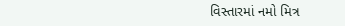વિસ્તારમાં નમો મિત્ર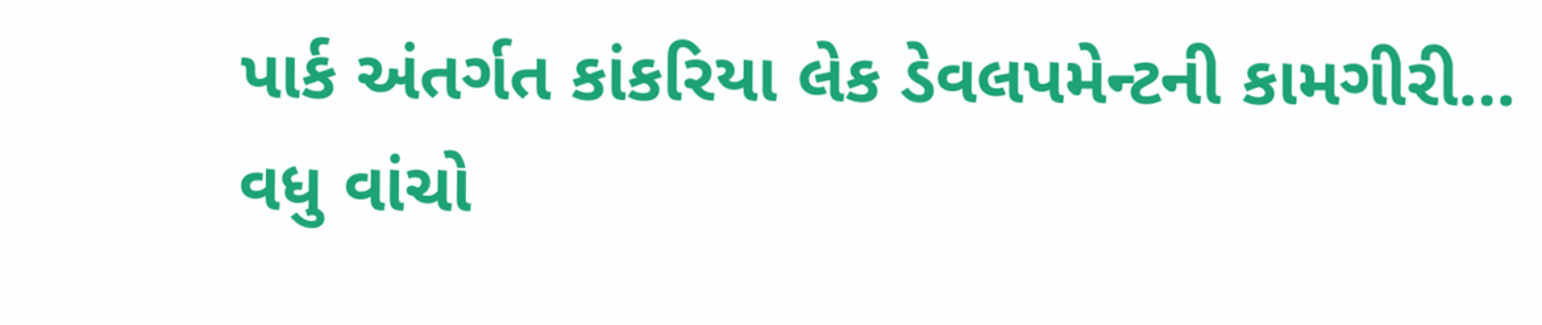પાર્ક અંતર્ગત કાંકરિયા લેક ડેવલપમેન્ટની કામગીરી…
વધુ વાંચો